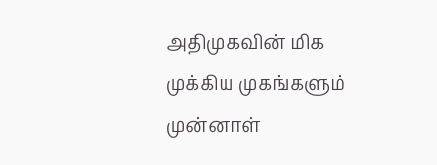அதிமுகவின் மிக முக்கிய முகங்களும் முன்னாள்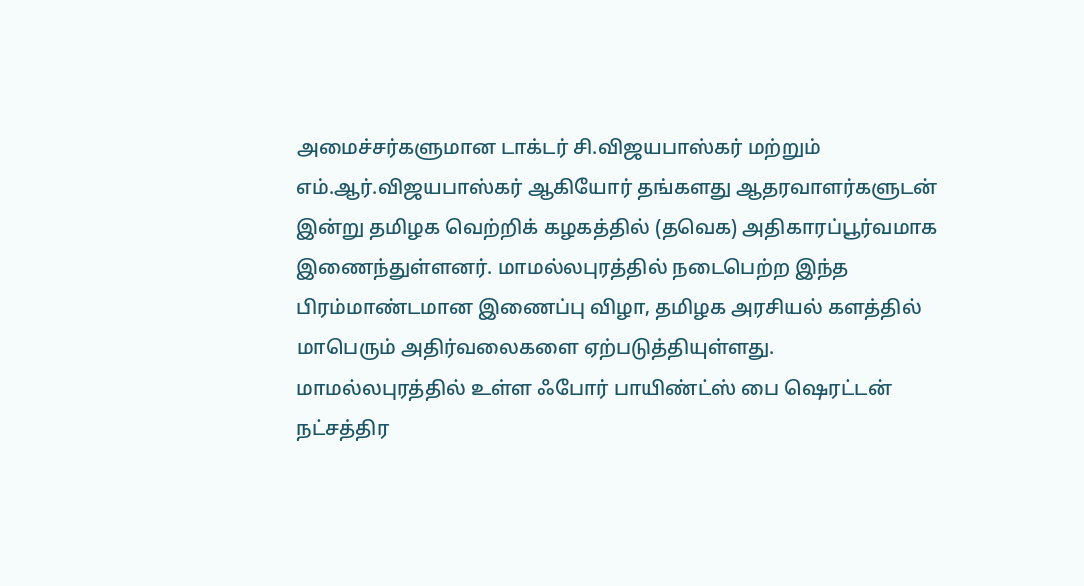அமைச்சர்களுமான டாக்டர் சி.விஜயபாஸ்கர் மற்றும் எம்.ஆர்.விஜயபாஸ்கர் ஆகியோர் தங்களது ஆதரவாளர்களுடன் இன்று தமிழக வெற்றிக் கழகத்தில் (தவெக) அதிகாரப்பூர்வமாக இணைந்துள்ளனர். மாமல்லபுரத்தில் நடைபெற்ற இந்த பிரம்மாண்டமான இணைப்பு விழா, தமிழக அரசியல் களத்தில் மாபெரும் அதிர்வலைகளை ஏற்படுத்தியுள்ளது.
மாமல்லபுரத்தில் உள்ள ஃபோர் பாயிண்ட்ஸ் பை ஷெரட்டன் நட்சத்திர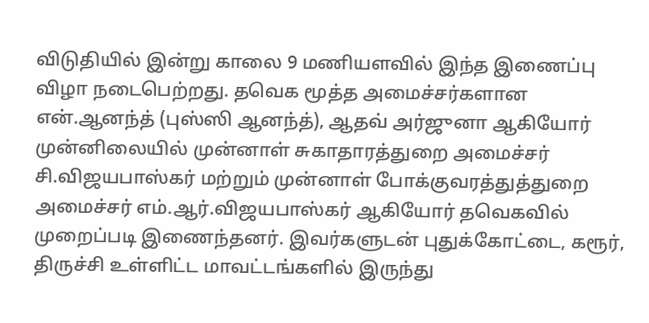விடுதியில் இன்று காலை 9 மணியளவில் இந்த இணைப்பு விழா நடைபெற்றது. தவெக மூத்த அமைச்சர்களான என்.ஆனந்த் (புஸ்ஸி ஆனந்த்), ஆதவ் அர்ஜுனா ஆகியோர் முன்னிலையில் முன்னாள் சுகாதாரத்துறை அமைச்சர் சி.விஜயபாஸ்கர் மற்றும் முன்னாள் போக்குவரத்துத்துறை அமைச்சர் எம்.ஆர்.விஜயபாஸ்கர் ஆகியோர் தவெகவில் முறைப்படி இணைந்தனர். இவர்களுடன் புதுக்கோட்டை, கரூர், திருச்சி உள்ளிட்ட மாவட்டங்களில் இருந்து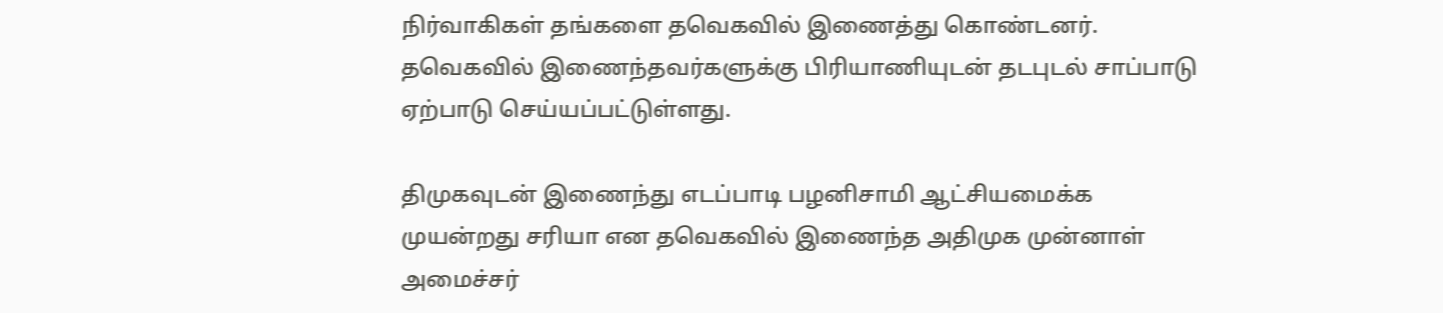நிர்வாகிகள் தங்களை தவெகவில் இணைத்து கொண்டனர். தவெகவில் இணைந்தவர்களுக்கு பிரியாணியுடன் தடபுடல் சாப்பாடு ஏற்பாடு செய்யப்பட்டுள்ளது.

திமுகவுடன் இணைந்து எடப்பாடி பழனிசாமி ஆட்சியமைக்க முயன்றது சரியா என தவெகவில் இணைந்த அதிமுக முன்னாள் அமைச்சர்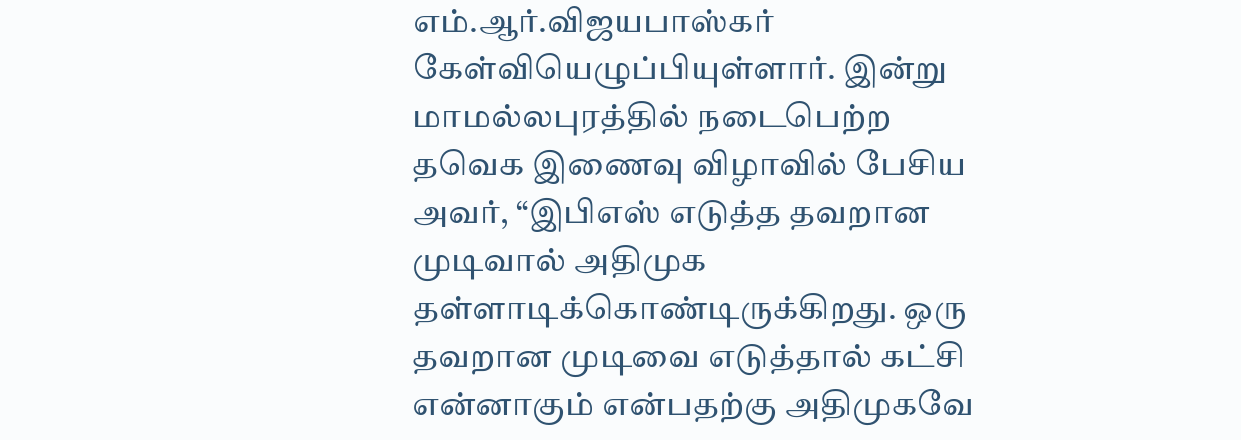எம்.ஆர்.விஜயபாஸ்கர் கேள்வியெழுப்பியுள்ளார். இன்று மாமல்லபுரத்தில் நடைபெற்ற தவெக இணைவு விழாவில் பேசிய அவர், “இபிஎஸ் எடுத்த தவறான முடிவால் அதிமுக தள்ளாடிக்கொண்டிருக்கிறது. ஒரு தவறான முடிவை எடுத்தால் கட்சி என்னாகும் என்பதற்கு அதிமுகவே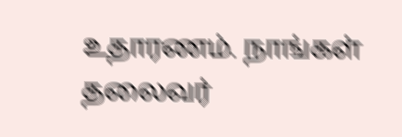உதாரணம். நாங்கள் தலைவர்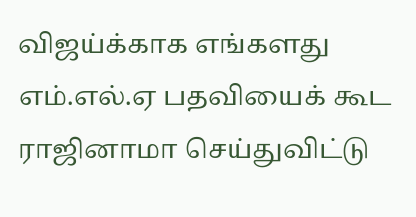விஜய்க்காக எங்களது எம்.எல்.ஏ பதவியைக் கூட ராஜினாமா செய்துவிட்டு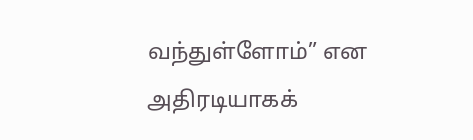வந்துள்ளோம்” என அதிரடியாகக்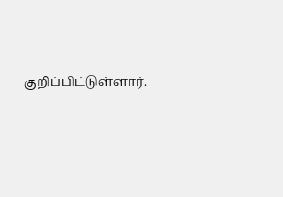குறிப்பிட்டுள்ளார்.